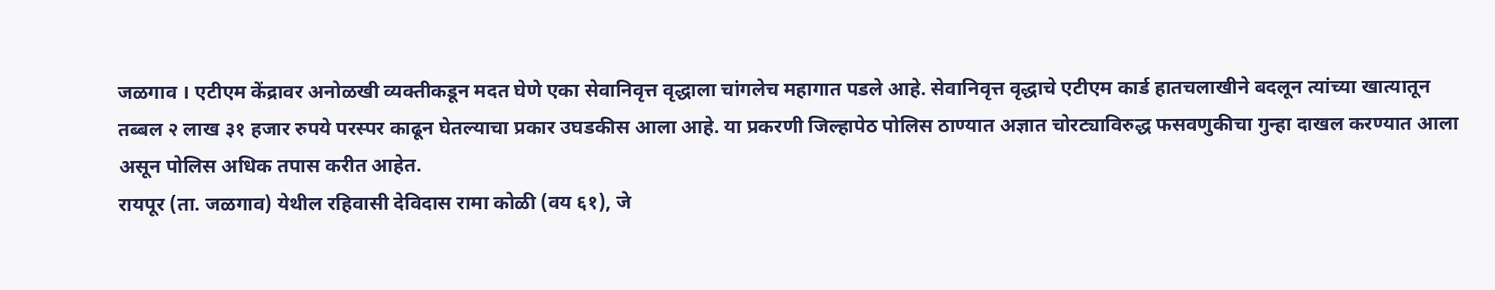जळगाव । एटीएम केंद्रावर अनोळखी व्यक्तीकडून मदत घेणे एका सेवानिवृत्त वृद्धाला चांगलेच महागात पडले आहे. सेवानिवृत्त वृद्धाचे एटीएम कार्ड हातचलाखीने बदलून त्यांच्या खात्यातून तब्बल २ लाख ३१ हजार रुपये परस्पर काढून घेतल्याचा प्रकार उघडकीस आला आहे. या प्रकरणी जिल्हापेठ पोलिस ठाण्यात अज्ञात चोरट्याविरुद्ध फसवणुकीचा गुन्हा दाखल करण्यात आला असून पोलिस अधिक तपास करीत आहेत.
रायपूर (ता. जळगाव) येथील रहिवासी देविदास रामा कोळी (वय ६१), जे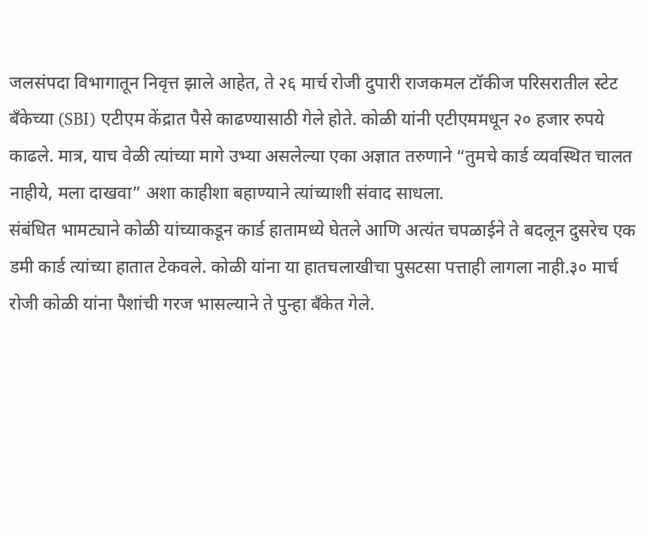जलसंपदा विभागातून निवृत्त झाले आहेत, ते २६ मार्च रोजी दुपारी राजकमल टॉकीज परिसरातील स्टेट बँकेच्या (SBI) एटीएम केंद्रात पैसे काढण्यासाठी गेले होते. कोळी यांनी एटीएममधून २० हजार रुपये काढले. मात्र, याच वेळी त्यांच्या मागे उभ्या असलेल्या एका अज्ञात तरुणाने “तुमचे कार्ड व्यवस्थित चालत नाहीये, मला दाखवा” अशा काहीशा बहाण्याने त्यांच्याशी संवाद साधला.
संबंधित भामट्याने कोळी यांच्याकडून कार्ड हातामध्ये घेतले आणि अत्यंत चपळाईने ते बदलून दुसरेच एक डमी कार्ड त्यांच्या हातात टेकवले. कोळी यांना या हातचलाखीचा पुसटसा पत्ताही लागला नाही.३० मार्च रोजी कोळी यांना पैशांची गरज भासल्याने ते पुन्हा बँकेत गेले.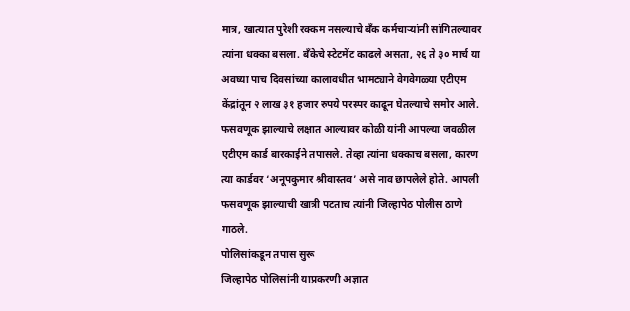मात्र, खात्यात पुरेशी रक्कम नसल्याचे बँक कर्मचाऱ्यांनी सांगितल्यावर त्यांना धक्का बसला. बँकेचे स्टेटमेंट काढले असता, २६ ते ३० मार्च या अवघ्या पाच दिवसांच्या कालावधीत भामट्याने वेगवेगळ्या एटीएम केंद्रांतून २ लाख ३१ हजार रुपये परस्पर काढून घेतल्याचे समोर आले.
फसवणूक झाल्याचे लक्षात आल्यावर कोळी यांनी आपल्या जवळील एटीएम कार्ड बारकाईने तपासले. तेव्हा त्यांना धक्काच बसला, कारण त्या कार्डवर ‘अनूपकुमार श्रीवास्तव’ असे नाव छापलेले होते. आपली फसवणूक झाल्याची खात्री पटताच त्यांनी जिल्हापेठ पोलीस ठाणे गाठले.
पोलिसांकडून तपास सुरू
जिल्हापेठ पोलिसांनी याप्रकरणी अज्ञात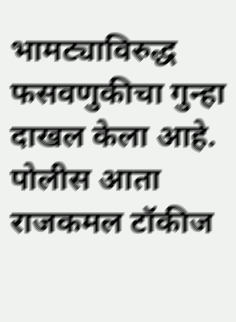भामट्याविरुद्ध फसवणुकीचा गुन्हा दाखल केला आहे. पोलीस आता राजकमल टॉकीज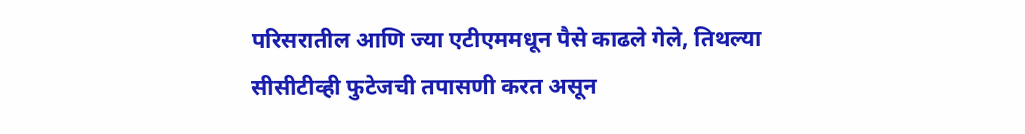परिसरातील आणि ज्या एटीएममधून पैसे काढले गेले, तिथल्या सीसीटीव्ही फुटेजची तपासणी करत असून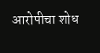आरोपीचा शोध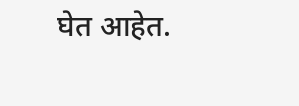घेत आहेत.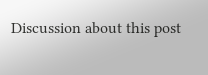Discussion about this post